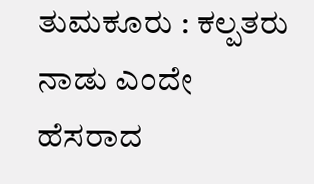ತುಮಕೂರು : ಕಲ್ಪತರು ನಾಡು ಎಂದೇ ಹೆಸರಾದ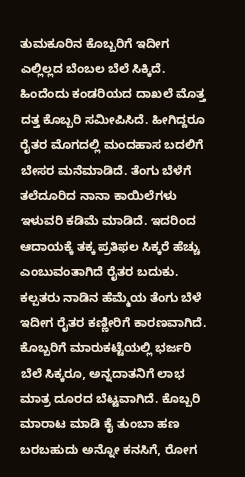ತುಮಕೂರಿನ ಕೊಬ್ಬರಿಗೆ ಇದೀಗ ಎಲ್ಲಿಲ್ಲದ ಬೆಂಬಲ ಬೆಲೆ ಸಿಕ್ಕಿದೆ. ಹಿಂದೆಂದು ಕಂಡರಿಯದ ದಾಖಲೆ ಮೊತ್ತ ದತ್ತ ಕೊಬ್ಬರಿ ಸಮೀಪಿಸಿದೆ. ಹೀಗಿದ್ದರೂ ರೈತರ ಮೊಗದಲ್ಲಿ ಮಂದಹಾಸ ಬದಲಿಗೆ ಬೇಸರ ಮನೆಮಾಡಿದೆ. ತೆಂಗು ಬೆಳೆಗೆ ತಲೆದೂರಿದ ನಾನಾ ಕಾಯಿಲೆಗಳು ಇಳುವರಿ ಕಡಿಮೆ ಮಾಡಿದೆ. ಇದರಿಂದ ಆದಾಯಕ್ಕೆ ತಕ್ಕ ಪ್ರತಿಫಲ ಸಿಕ್ಕರೆ ಹೆಚ್ಚು ಎಂಬುವಂತಾಗಿದೆ ರೈತರ ಬದುಕು.
ಕಲ್ಪತರು ನಾಡಿನ ಹೆಮ್ಮೆಯ ತೆಂಗು ಬೆಳೆ ಇದೀಗ ರೈತರ ಕಣ್ಣೀರಿಗೆ ಕಾರಣವಾಗಿದೆ. ಕೊಬ್ಬರಿಗೆ ಮಾರುಕಟ್ಟೆಯಲ್ಲಿ ಭರ್ಜರಿ ಬೆಲೆ ಸಿಕ್ಕರೂ, ಅನ್ನದಾತನಿಗೆ ಲಾಭ ಮಾತ್ರ ದೂರದ ಬೆಟ್ಟವಾಗಿದೆ. ಕೊಬ್ಬರಿ ಮಾರಾಟ ಮಾಡಿ ಕೈ ತುಂಬಾ ಹಣ ಬರಬಹುದು ಅನ್ನೋ ಕನಸಿಗೆ, ರೋಗ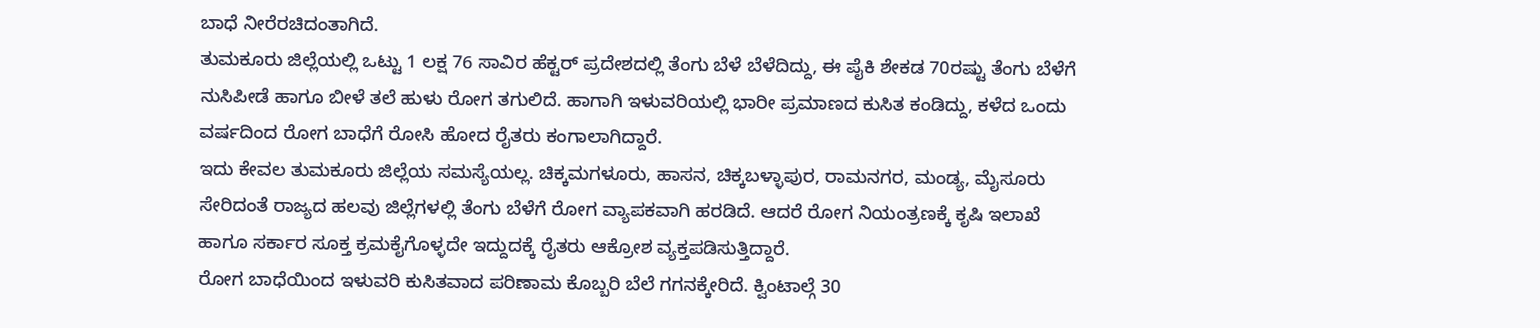ಬಾಧೆ ನೀರೆರಚಿದಂತಾಗಿದೆ.
ತುಮಕೂರು ಜಿಲ್ಲೆಯಲ್ಲಿ ಒಟ್ಟು 1 ಲಕ್ಷ 76 ಸಾವಿರ ಹೆಕ್ಟರ್ ಪ್ರದೇಶದಲ್ಲಿ ತೆಂಗು ಬೆಳೆ ಬೆಳೆದಿದ್ದು, ಈ ಪೈಕಿ ಶೇಕಡ 70ರಷ್ಟು ತೆಂಗು ಬೆಳೆಗೆ ನುಸಿಪೀಡೆ ಹಾಗೂ ಬೀಳೆ ತಲೆ ಹುಳು ರೋಗ ತಗುಲಿದೆ. ಹಾಗಾಗಿ ಇಳುವರಿಯಲ್ಲಿ ಭಾರೀ ಪ್ರಮಾಣದ ಕುಸಿತ ಕಂಡಿದ್ದು, ಕಳೆದ ಒಂದು ವರ್ಷದಿಂದ ರೋಗ ಬಾಧೆಗೆ ರೋಸಿ ಹೋದ ರೈತರು ಕಂಗಾಲಾಗಿದ್ದಾರೆ.
ಇದು ಕೇವಲ ತುಮಕೂರು ಜಿಲ್ಲೆಯ ಸಮಸ್ಯೆಯಲ್ಲ. ಚಿಕ್ಕಮಗಳೂರು, ಹಾಸನ, ಚಿಕ್ಕಬಳ್ಳಾಪುರ, ರಾಮನಗರ, ಮಂಡ್ಯ, ಮೈಸೂರು ಸೇರಿದಂತೆ ರಾಜ್ಯದ ಹಲವು ಜಿಲ್ಲೆಗಳಲ್ಲಿ ತೆಂಗು ಬೆಳೆಗೆ ರೋಗ ವ್ಯಾಪಕವಾಗಿ ಹರಡಿದೆ. ಆದರೆ ರೋಗ ನಿಯಂತ್ರಣಕ್ಕೆ ಕೃಷಿ ಇಲಾಖೆ ಹಾಗೂ ಸರ್ಕಾರ ಸೂಕ್ತ ಕ್ರಮಕೈಗೊಳ್ಳದೇ ಇದ್ದುದಕ್ಕೆ ರೈತರು ಆಕ್ರೋಶ ವ್ಯಕ್ತಪಡಿಸುತ್ತಿದ್ದಾರೆ.
ರೋಗ ಬಾಧೆಯಿಂದ ಇಳುವರಿ ಕುಸಿತವಾದ ಪರಿಣಾಮ ಕೊಬ್ಬರಿ ಬೆಲೆ ಗಗನಕ್ಕೇರಿದೆ. ಕ್ವಿಂಟಾಲ್ಗೆ 30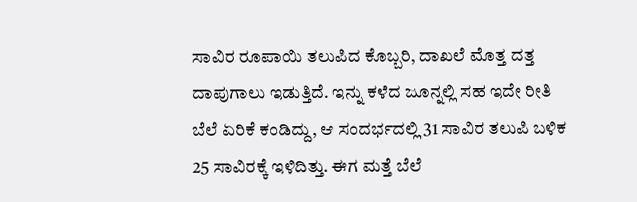ಸಾವಿರ ರೂಪಾಯಿ ತಲುಪಿದ ಕೊಬ್ಬರಿ, ದಾಖಲೆ ಮೊತ್ತ ದತ್ತ ದಾಪುಗಾಲು ಇಡುತ್ತಿದೆ. ಇನ್ನು ಕಳೆದ ಜೂನ್ನಲ್ಲಿ ಸಹ ಇದೇ ರೀತಿ ಬೆಲೆ ಏರಿಕೆ ಕಂಡಿದ್ದು, ಆ ಸಂದರ್ಭದಲ್ಲಿ 31 ಸಾವಿರ ತಲುಪಿ ಬಳಿಕ 25 ಸಾವಿರಕ್ಕೆ ಇಳಿದಿತ್ತು. ಈಗ ಮತ್ತೆ ಬೆಲೆ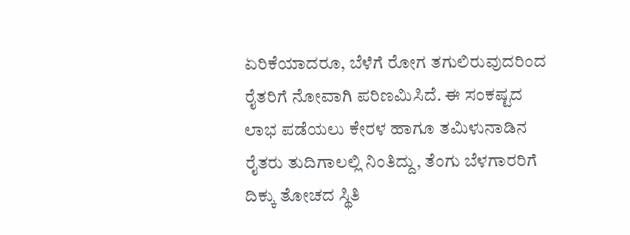ಏರಿಕೆಯಾದರೂ, ಬೆಳೆಗೆ ರೋಗ ತಗುಲಿರುವುದರಿಂದ ರೈತರಿಗೆ ನೋವಾಗಿ ಪರಿಣಮಿಸಿದೆ. ಈ ಸಂಕಷ್ಟದ ಲಾಭ ಪಡೆಯಲು ಕೇರಳ ಹಾಗೂ ತಮಿಳುನಾಡಿನ ರೈತರು ತುದಿಗಾಲಲ್ಲಿ ನಿಂತಿದ್ದು, ತೆಂಗು ಬೆಳಗಾರರಿಗೆ ದಿಕ್ಕು ತೋಚದ ಸ್ಥಿತಿ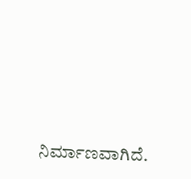ನಿರ್ಮಾಣವಾಗಿದೆ.